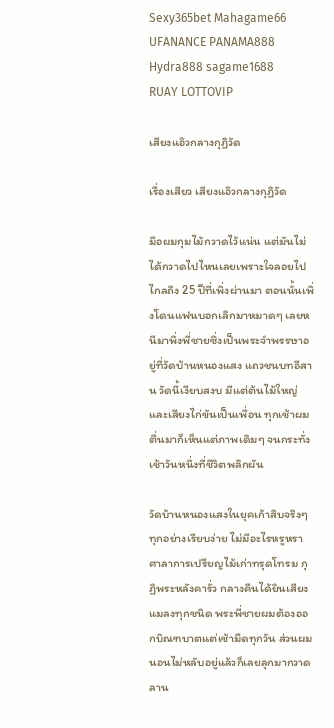Sexy365bet Mahagame66 UFANANCE PANAMA888 Hydra888 sagame1688
RUAY LOTTOVIP

เสียงแอ๊วกลางกุฏิวัด

เรื่องเสียว เสียงแอ๊วกลางกุฏิวัด

มือผมกุมไม้กวาดไว้แน่น แต่มันไม่ได้กวาดไปไหนเลยเพราะใจลอยไปไกลถึง 25 ปีที่เพิ่งผ่านมา ตอนนั้นเพิ่งโดนแฟนบอกเลิกมาหมาดๆ เลยหนีมาพึ่งพี่ชายซึ่งเป็นพระจำพรรษาอยู่ที่วัดบ้านหนองแสง แถวชนบทอีสาน วัดนี้เงียบสงบ มีแต่ต้นไม้ใหญ่และเสียงไก่ขันเป็นเพื่อน ทุกเช้าผมตื่นมาก็เห็นแต่ภาพเดิมๆ จนกระทั่งเช้าวันหนึ่งที่ชีวิตพลิกผัน

วัดบ้านหนองแสงในยุคเก้าสิบจริงๆ ทุกอย่างเรียบง่าย ไม่มีอะไรหรูหรา ศาลาการเปรียญไม้เก่าทรุดโทรม กุฏิพระหลังคารั่ว กลางคืนได้ยินเสียงแมลงทุกชนิด พระพี่ชายผมต้องออกบิณฑบาตแต่เช้ามืดทุกวัน ส่วนผมนอนไม่หลับอยู่แล้วก็เลยลุกมากวาดลาน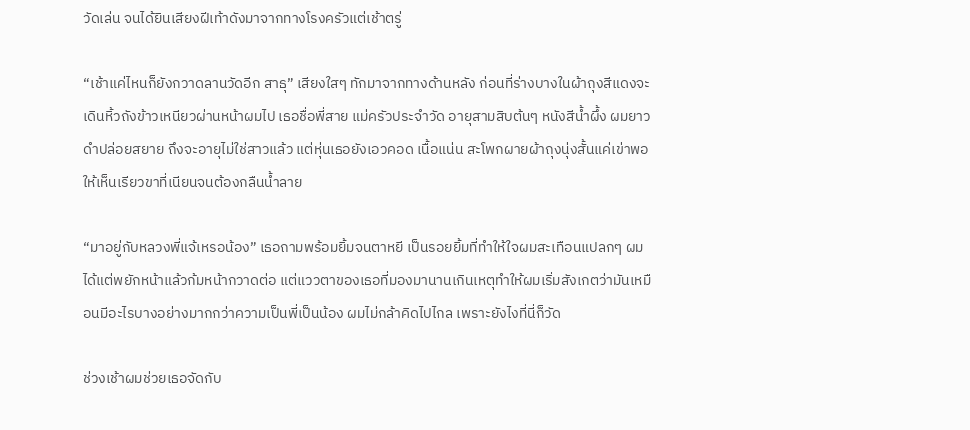วัดเล่น จนได้ยินเสียงฝีเท้าดังมาจากทางโรงครัวแต่เช้าตรู่

“เช้าแค่ไหนก็ยังกวาดลานวัดอีก สาธุ” เสียงใสๆ ทักมาจากทางด้านหลัง ก่อนที่ร่างบางในผ้าถุงสีแดงจะเดินหิ้วถังข้าวเหนียวผ่านหน้าผมไป เธอชื่อพี่สาย แม่ครัวประจำวัด อายุสามสิบต้นๆ หนังสีน้ำผึ้ง ผมยาวดำปล่อยสยาย ถึงจะอายุไม่ใช่สาวแล้ว แต่หุ่นเธอยังเอวคอด เนื้อแน่น สะโพกผายผ้าถุงนุ่งสั้นแค่เข่าพอให้เห็นเรียวขาที่เนียนจนต้องกลืนน้ำลาย

“มาอยู่กับหลวงพี่แจ้เหรอน้อง” เธอถามพร้อมยิ้มจนตาหยี เป็นรอยยิ้มที่ทำให้ใจผมสะเทือนแปลกๆ ผมได้แต่พยักหน้าแล้วก้มหน้ากวาดต่อ แต่แววตาของเธอที่มองมานานเกินเหตุทำให้ผมเริ่มสังเกตว่ามันเหมือนมีอะไรบางอย่างมากกว่าความเป็นพี่เป็นน้อง ผมไม่กล้าคิดไปไกล เพราะยังไงที่นี่ก็วัด

ช่วงเช้าผมช่วยเธอจัดกับ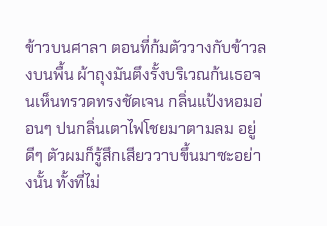ข้าวบนศาลา ตอนที่ก้มตัววางกับข้าวลงบนพื้น ผ้าถุงมันตึงรั้งบริเวณก้นเธอจนเห็นทรวดทรงชัดเจน กลิ่นแป้งหอมอ่อนๆ ปนกลิ่นเตาไฟโชยมาตามลม อยู่ดีๆ ตัวผมก็รู้สึกเสียววาบขึ้นมาซะอย่างนั้น ทั้งที่ไม่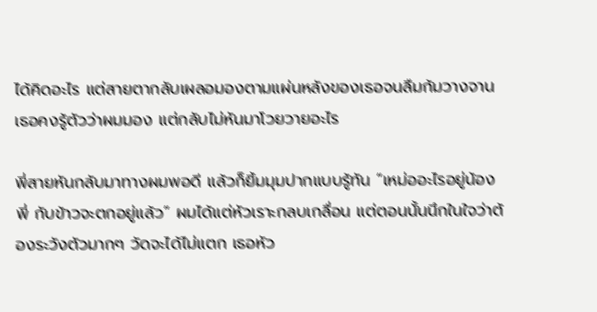ได้คิดอะไร แต่สายตากลับเผลอมองตามแผ่นหลังของเธอจนลืมก้มวางจาน เธอคงรู้ตัวว่าผมมอง แต่กลับไม่หันมาโวยวายอะไร

พี่สายหันกลับมาทางผมพอดี แล้วก็ยิ้มมุมปากแบบรู้ทัน “เหม่ออะไรอยู่น้องพี่ กับข้าวจะตกอยู่แล้ว” ผมได้แต่หัวเราะกลบเกลื่อน แต่ตอนนั้นนึกในใจว่าต้องระวังตัวมากๆ วัดจะได้ไม่แตก เธอหัว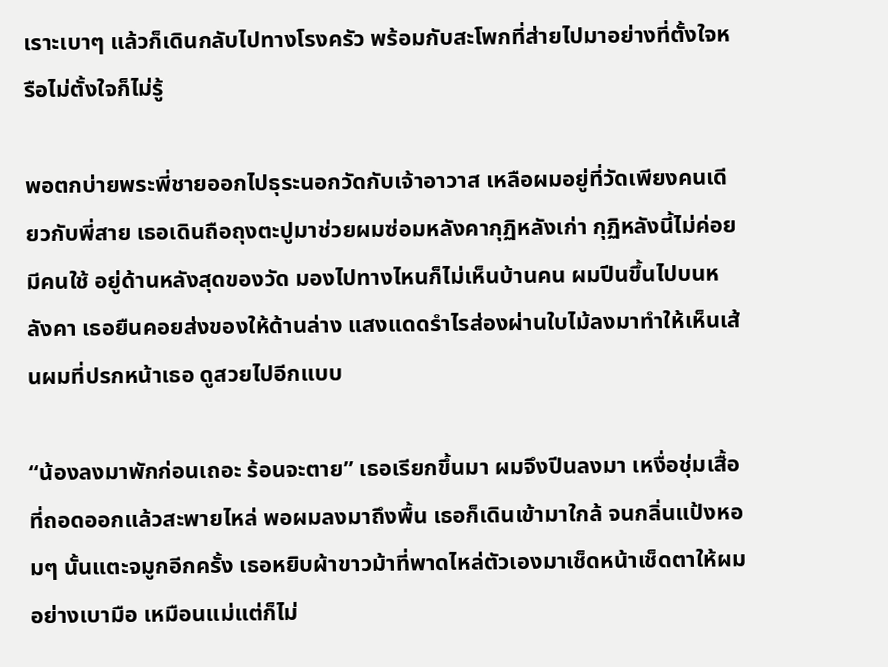เราะเบาๆ แล้วก็เดินกลับไปทางโรงครัว พร้อมกับสะโพกที่ส่ายไปมาอย่างที่ตั้งใจหรือไม่ตั้งใจก็ไม่รู้

พอตกบ่ายพระพี่ชายออกไปธุระนอกวัดกับเจ้าอาวาส เหลือผมอยู่ที่วัดเพียงคนเดียวกับพี่สาย เธอเดินถือถุงตะปูมาช่วยผมซ่อมหลังคากุฏิหลังเก่า กุฏิหลังนี้ไม่ค่อยมีคนใช้ อยู่ด้านหลังสุดของวัด มองไปทางไหนก็ไม่เห็นบ้านคน ผมปีนขึ้นไปบนหลังคา เธอยืนคอยส่งของให้ด้านล่าง แสงแดดรำไรส่องผ่านใบไม้ลงมาทำให้เห็นเส้นผมที่ปรกหน้าเธอ ดูสวยไปอีกแบบ

“น้องลงมาพักก่อนเถอะ ร้อนจะตาย” เธอเรียกขึ้นมา ผมจึงปีนลงมา เหงื่อชุ่มเสื้อที่ถอดออกแล้วสะพายไหล่ พอผมลงมาถึงพื้น เธอก็เดินเข้ามาใกล้ จนกลิ่นแป้งหอมๆ นั้นแตะจมูกอีกครั้ง เธอหยิบผ้าขาวม้าที่พาดไหล่ตัวเองมาเช็ดหน้าเช็ดตาให้ผมอย่างเบามือ เหมือนแม่แต่ก็ไม่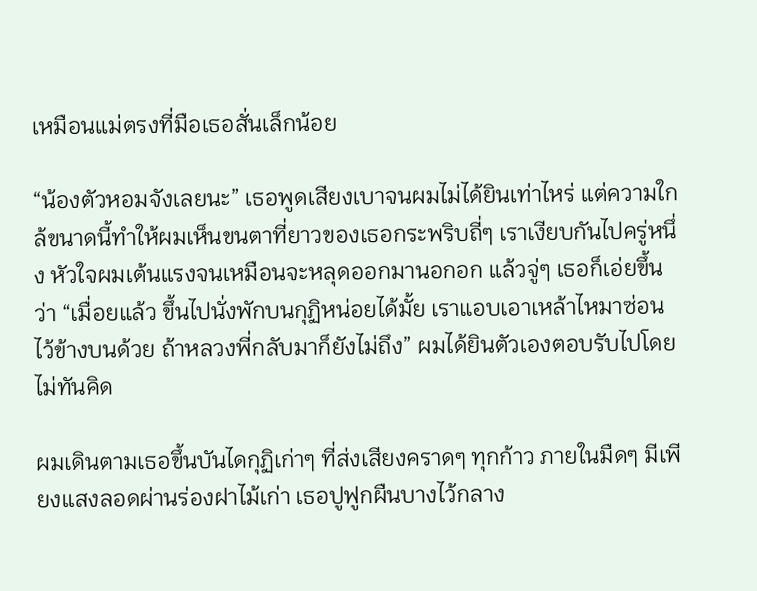เหมือนแม่ตรงที่มือเธอสั่นเล็กน้อย

“น้องตัวหอมจังเลยนะ” เธอพูดเสียงเบาจนผมไม่ได้ยินเท่าไหร่ แต่ความใกล้ขนาดนี้ทำให้ผมเห็นขนตาที่ยาวของเธอกระพริบถี่ๆ เราเงียบกันไปครู่หนึ่ง หัวใจผมเต้นแรงจนเหมือนจะหลุดออกมานอกอก แล้วจู่ๆ เธอก็เอ่ยขึ้นว่า “เมื่อยแล้ว ขึ้นไปนั่งพักบนกุฏิหน่อยได้มั้ย เราแอบเอาเหล้าไหมาซ่อนไว้ข้างบนด้วย ถ้าหลวงพี่กลับมาก็ยังไม่ถึง” ผมได้ยินตัวเองตอบรับไปโดยไม่ทันคิด

ผมเดินตามเธอขึ้นบันไดกุฏิเก่าๆ ที่ส่งเสียงคราดๆ ทุกก้าว ภายในมืดๆ มีเพียงแสงลอดผ่านร่องฝาไม้เก่า เธอปูฟูกผืนบางไว้กลาง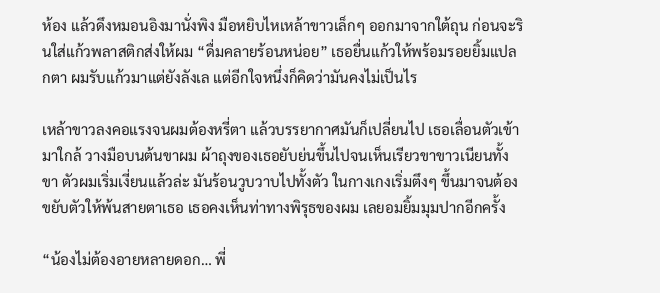ห้อง แล้วดึงหมอนอิงมานั่งพิง มือหยิบไหเหล้าขาวเล็กๆ ออกมาจากใต้ถุน ก่อนจะรินใส่แก้วพลาสติกส่งให้ผม “ดื่มคลายร้อนหน่อย” เธอยื่นแก้วให้พร้อมรอยยิ้มแปลกตา ผมรับแก้วมาแต่ยังลังเล แต่อีกใจหนึ่งก็คิดว่ามันคงไม่เป็นไร

เหล้าขาวลงคอแรงจนผมต้องหรี่ตา แล้วบรรยากาศมันก็เปลี่ยนไป เธอเลื่อนตัวเข้ามาใกล้ วางมือบนต้นขาผม ผ้าถุงของเธอยับย่นขึ้นไปจนเห็นเรียวขาขาวเนียนทั้งขา ตัวผมเริ่มเงี่ยนแล้วล่ะ มันร้อนวูบวาบไปทั้งตัว ในกางเกงเริ่มตึงๆ ขึ้นมาจนต้องขยับตัวให้พ้นสายตาเธอ เธอคงเห็นท่าทางพิรุธของผม เลยอมยิ้มมุมปากอีกครั้ง

“น้องไม่ต้องอายหลายดอก… พี่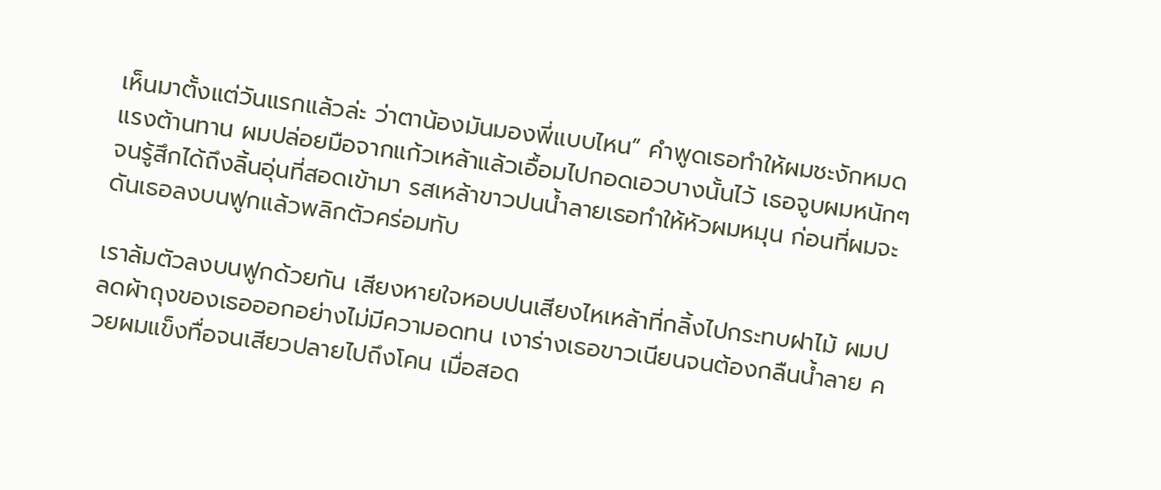เห็นมาตั้งแต่วันแรกแล้วล่ะ ว่าตาน้องมันมองพี่แบบไหน” คำพูดเธอทำให้ผมชะงักหมดแรงต้านทาน ผมปล่อยมือจากแก้วเหล้าแล้วเอื้อมไปกอดเอวบางนั้นไว้ เธอจูบผมหนักๆ จนรู้สึกได้ถึงลิ้นอุ่นที่สอดเข้ามา รสเหล้าขาวปนน้ำลายเธอทำให้หัวผมหมุน ก่อนที่ผมจะดันเธอลงบนฟูกแล้วพลิกตัวคร่อมทับ

เราล้มตัวลงบนฟูกด้วยกัน เสียงหายใจหอบปนเสียงไหเหล้าที่กลิ้งไปกระทบฝาไม้ ผมปลดผ้าถุงของเธอออกอย่างไม่มีความอดทน เงาร่างเธอขาวเนียนจนต้องกลืนน้ำลาย ควยผมแข็งทื่อจนเสียวปลายไปถึงโคน เมื่อสอด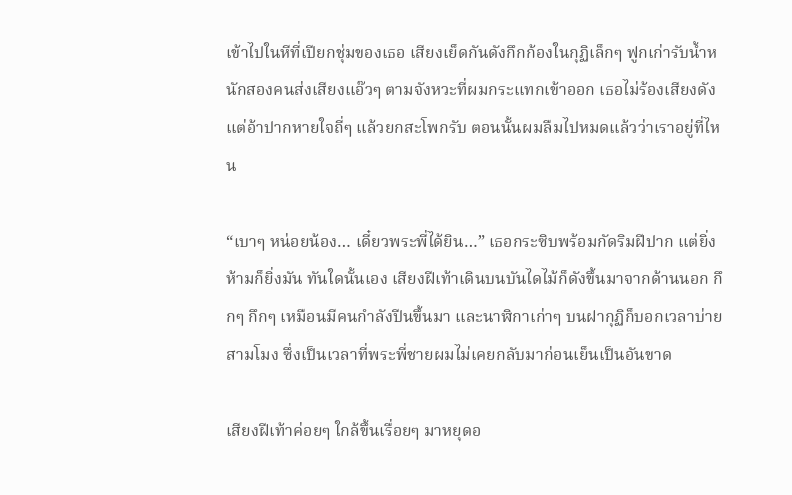เข้าไปในหีที่เปียกชุ่มของเธอ เสียงเย็ดกันดังกึกก้องในกุฏิเล็กๆ ฟูกเก่ารับน้ำหนักสองคนส่งเสียงแอ๊วๆ ตามจังหวะที่ผมกระแทกเข้าออก เธอไม่ร้องเสียงดัง แต่อ้าปากหายใจถี่ๆ แล้วยกสะโพกรับ ตอนนั้นผมลืมไปหมดแล้วว่าเราอยู่ที่ไหน

“เบาๆ หน่อยน้อง… เดี๋ยวพระพี่ได้ยิน…” เธอกระซิบพร้อมกัดริมฝีปาก แต่ยิ่งห้ามก็ยิ่งมัน ทันใดนั้นเอง เสียงฝีเท้าเดินบนบันไดไม้ก็ดังขึ้นมาจากด้านนอก กึกๆ กึกๆ เหมือนมีคนกำลังปีนขึ้นมา และนาฬิกาเก่าๆ บนฝากุฏิก็บอกเวลาบ่ายสามโมง ซึ่งเป็นเวลาที่พระพี่ชายผมไม่เคยกลับมาก่อนเย็นเป็นอันขาด

เสียงฝีเท้าค่อยๆ ใกล้ขึ้นเรื่อยๆ มาหยุดอ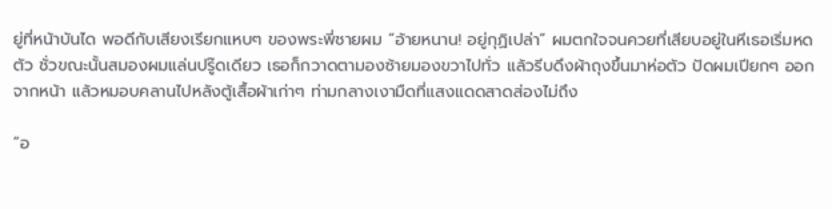ยู่ที่หน้าบันได พอดีกับเสียงเรียกแหบๆ ของพระพี่ชายผม “อ้ายหนาน! อยู่กุฏิเปล่า” ผมตกใจจนควยที่เสียบอยู่ในหีเธอเริ่มหดตัว ชั่วขณะนั้นสมองผมแล่นปรู๊ดเดียว เธอก็กวาดตามองซ้ายมองขวาไปทั่ว แล้วรีบดึงผ้าถุงขึ้นมาห่อตัว ปัดผมเปียกๆ ออกจากหน้า แล้วหมอบคลานไปหลังตู้เสื้อผ้าเก่าๆ ท่ามกลางเงามืดที่แสงแดดสาดส่องไม่ถึง

“อ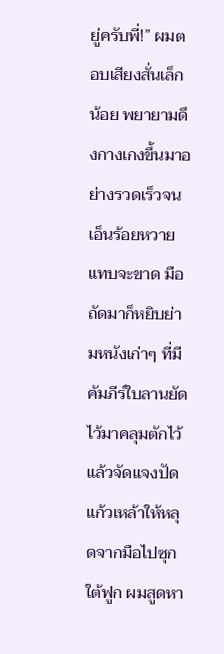ยู่ครับพี่!” ผมตอบเสียงสั่นเล็กน้อย พยายามดึงกางเกงขึ้นมาอย่างรวดเร็วจนเอ็นร้อยหวายแทบจะขาด มือถัดมาก็หยิบย่ามหนังเก่าๆ ที่มีคัมภีร์ใบลานยัดไว้มาคลุมตักไว้ แล้วจัดแจงปัดแก้วเหล้าให้หลุดจากมือไปซุกใต้ฟูก ผมสูดหา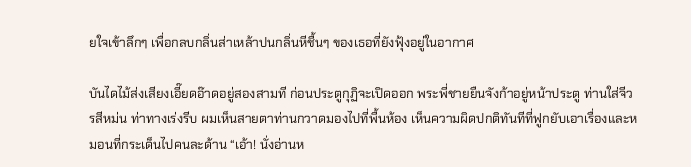ยใจเข้าลึกๆ เพื่อกลบกลิ่นส่าเหล้าปนกลิ่นหีชื้นๆ ของเธอที่ยังฟุ้งอยู่ในอากาศ

บันไดไม้ส่งเสียงเอี๊ยดอ๊าดอยู่สองสามที ก่อนประตูกุฏิจะเปิดออก พระพี่ชายยืนจังก้าอยู่หน้าประตู ท่านใส่จีวรสีหม่น ท่าทางเร่งรีบ ผมเห็นสายตาท่านกวาดมองไปที่พื้นห้อง เห็นความผิดปกติทันทีที่ฟูกยับเอาเรื่องและหมอนที่กระเด็นไปคนละด้าน “เอ้า! นั่งอ่านห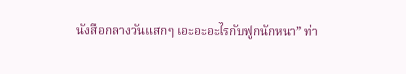นังสือกลางวันแสกๆ เอะอะอะไรกับฟูกนักหนา” ท่า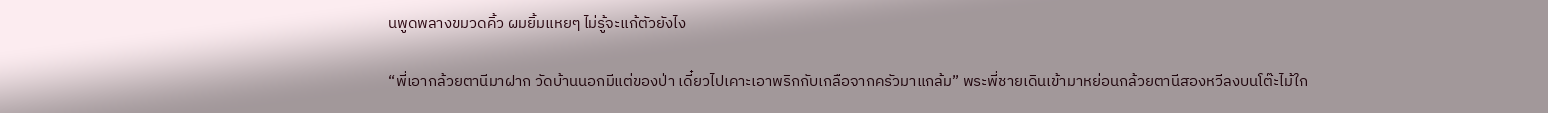นพูดพลางขมวดคิ้ว ผมยิ้มแหยๆ ไม่รู้จะแก้ตัวยังไง

“พี่เอากล้วยตานีมาฝาก วัดบ้านนอกมีแต่ของป่า เดี๋ยวไปเคาะเอาพริกกับเกลือจากครัวมาแกล้ม” พระพี่ชายเดินเข้ามาหย่อนกล้วยตานีสองหวีลงบนโต๊ะไม้ใก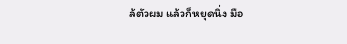ล้ตัวผม แล้วก็หยุดนิ่ง มือ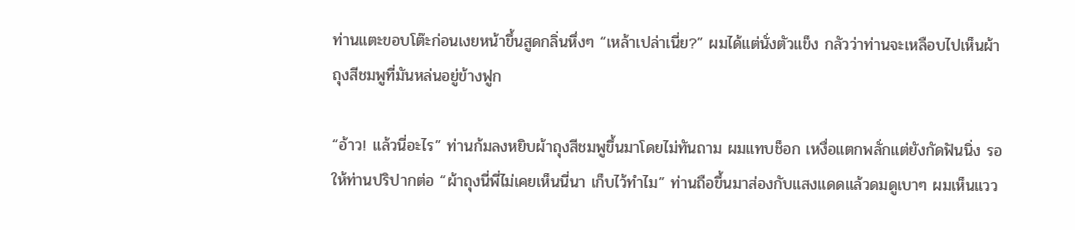ท่านแตะขอบโต๊ะก่อนเงยหน้าขึ้นสูดกลิ่นหึ่งๆ “เหล้าเปล่าเนี่ย?” ผมได้แต่นั่งตัวแข็ง กลัวว่าท่านจะเหลือบไปเห็นผ้าถุงสีชมพูที่มันหล่นอยู่ข้างฟูก

“อ้าว! แล้วนี่อะไร” ท่านก้มลงหยิบผ้าถุงสีชมพูขึ้นมาโดยไม่ทันถาม ผมแทบช็อก เหงื่อแตกพลั่กแต่ยังกัดฟันนิ่ง รอให้ท่านปริปากต่อ “ผ้าถุงนี่พี่ไม่เคยเห็นนี่นา เก็บไว้ทำไม” ท่านถือขึ้นมาส่องกับแสงแดดแล้วดมดูเบาๆ ผมเห็นแวว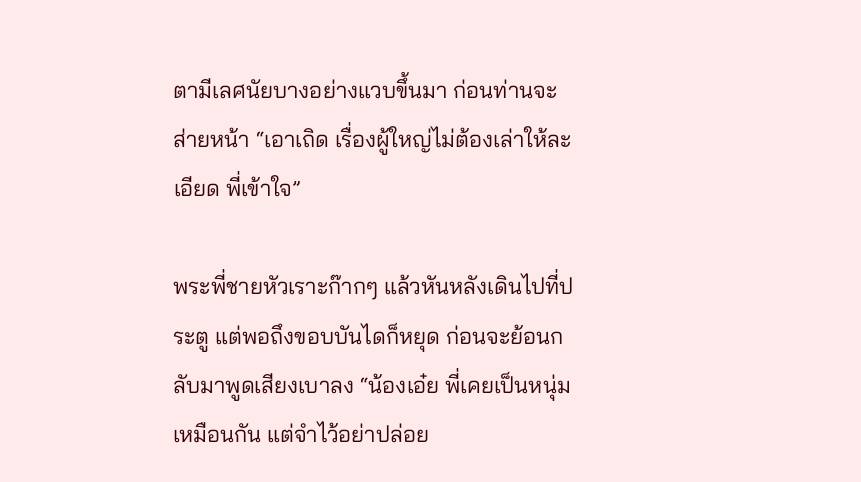ตามีเลศนัยบางอย่างแวบขึ้นมา ก่อนท่านจะส่ายหน้า “เอาเถิด เรื่องผู้ใหญ่ไม่ต้องเล่าให้ละเอียด พี่เข้าใจ”

พระพี่ชายหัวเราะก๊ากๆ แล้วหันหลังเดินไปที่ประตู แต่พอถึงขอบบันไดก็หยุด ก่อนจะย้อนกลับมาพูดเสียงเบาลง “น้องเอ๋ย พี่เคยเป็นหนุ่มเหมือนกัน แต่จำไว้อย่าปล่อย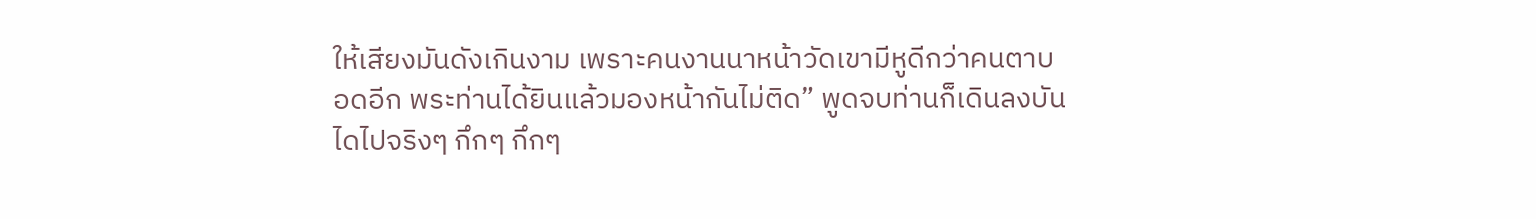ให้เสียงมันดังเกินงาม เพราะคนงานนาหน้าวัดเขามีหูดีกว่าคนตาบอดอีก พระท่านได้ยินแล้วมองหน้ากันไม่ติด” พูดจบท่านก็เดินลงบันไดไปจริงๆ กึกๆ กึกๆ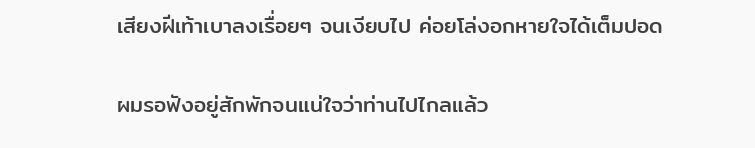เสียงฝีเท้าเบาลงเรื่อยๆ จนเงียบไป ค่อยโล่งอกหายใจได้เต็มปอด

ผมรอฟังอยู่สักพักจนแน่ใจว่าท่านไปไกลแล้ว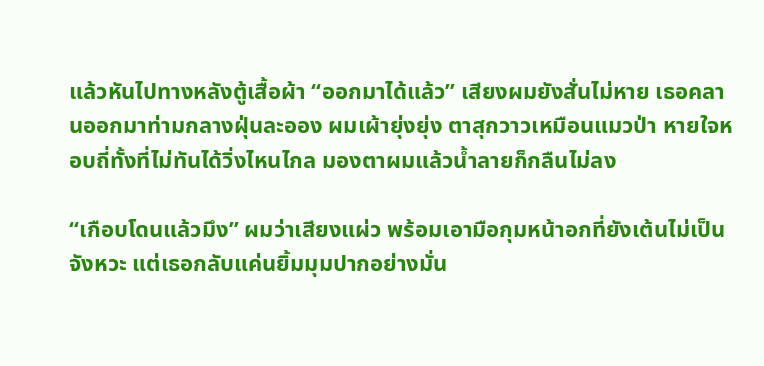แล้วหันไปทางหลังตู้เสื้อผ้า “ออกมาได้แล้ว” เสียงผมยังสั่นไม่หาย เธอคลานออกมาท่ามกลางฝุ่นละออง ผมเผ้ายุ่งยุ่ง ตาสุกวาวเหมือนแมวป่า หายใจหอบถี่ทั้งที่ไม่ทันได้วิ่งไหนไกล มองตาผมแล้วน้ำลายก็กลืนไม่ลง

“เกือบโดนแล้วมึง” ผมว่าเสียงแผ่ว พร้อมเอามือกุมหน้าอกที่ยังเต้นไม่เป็นจังหวะ แต่เธอกลับแค่นยิ้มมุมปากอย่างมั่น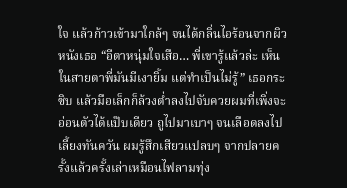ใจ แล้วก้าวเข้ามาใกล้ๆ จนได้กลิ่นไอร้อนจากผิวหนังเธอ “อีตาหนุ่มใจเสือ… พี่เขารู้แล้วล่ะ เห็นในสายตาพี่มันมีเงายิ้ม แต่ทำเป็นไม่รู้” เธอกระซิบ แล้วมือเล็กก็ล้วงต่ำลงไปจับควยผมที่เพิ่งจะอ่อนตัวได้แป๊บเดียว ถูไปมาเบาๆ จนเลือดลงไปเลี้ยงทันควัน ผมรู้สึกเสียวแปลบๆ จากปลายครั้งแล้วครั้งเล่าเหมือนไฟลามทุ่ง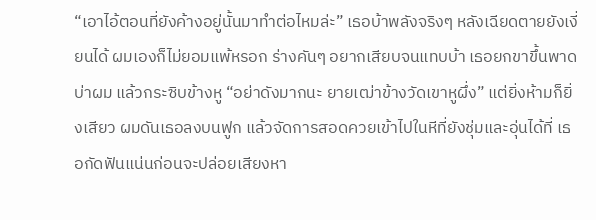“เอาไอ้ตอนที่ยังค้างอยู่นั้นมาทำต่อไหมล่ะ” เธอบ้าพลังจริงๆ หลังเฉียดตายยังเงี่ยนได้ ผมเองก็ไม่ยอมแพ้หรอก ร่างคันๆ อยากเสียบจนแทบบ้า เธอยกขาขึ้นพาดบ่าผม แล้วกระซิบข้างหู “อย่าดังมากนะ ยายเฒ่าข้างวัดเขาหูผึ่ง” แต่ยิ่งห้ามก็ยิ่งเสียว ผมดันเธอลงบนฟูก แล้วจัดการสอดควยเข้าไปในหีที่ยังชุ่มและอุ่นได้ที่ เธอกัดฟันแน่นก่อนจะปล่อยเสียงหา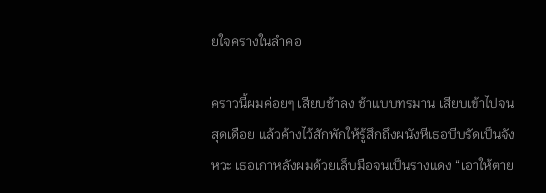ยใจครางในลำคอ

คราวนี้ผมค่อยๆ เสียบช้าลง ช้าแบบทรมาน เสียบเข้าไปจนสุดเดือย แล้วค้างไว้สักพักให้รู้สึกถึงผนังหีเธอบีบรัดเป็นจังหวะ เธอเกาหลังผมด้วยเล็บมือจนเป็นรางแดง “เอาให้ตาย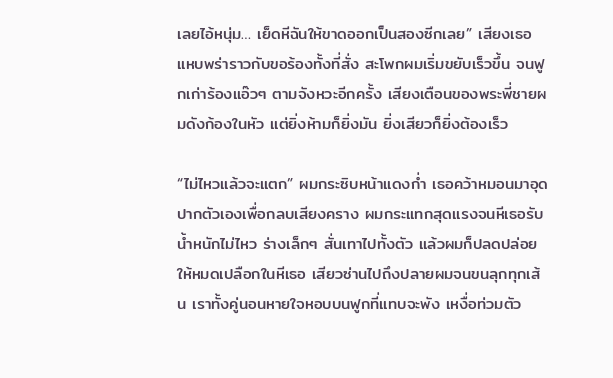เลยไอ้หนุ่ม… เย็ดหีฉันให้ขาดออกเป็นสองซีกเลย” เสียงเธอแหบพร่าราวกับขอร้องทั้งที่สั่ง สะโพกผมเริ่มขยับเร็วขึ้น จนฟูกเก่าร้องแอ๊วๆ ตามจังหวะอีกครั้ง เสียงเตือนของพระพี่ชายผมดังก้องในหัว แต่ยิ่งห้ามก็ยิ่งมัน ยิ่งเสียวก็ยิ่งต้องเร็ว

“ไม่ไหวแล้วจะแตก” ผมกระซิบหน้าแดงก่ำ เธอคว้าหมอนมาอุดปากตัวเองเพื่อกลบเสียงคราง ผมกระแทกสุดแรงจนหีเธอรับน้ำหนักไม่ไหว ร่างเล็กๆ สั่นเทาไปทั้งตัว แล้วผมก็ปลดปล่อยให้หมดเปลือกในหีเธอ เสียวซ่านไปถึงปลายผมจนขนลุกทุกเส้น เราทั้งคู่นอนหายใจหอบบนฟูกที่แทบจะพัง เหงื่อท่วมตัว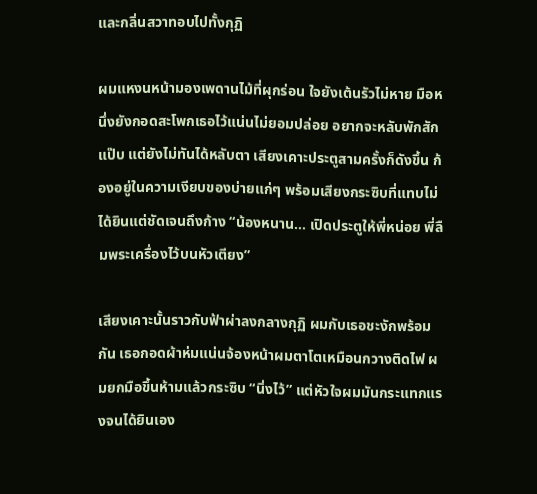และกลิ่นสวาทอบไปทั้งกุฏิ

ผมแหงนหน้ามองเพดานไม้ที่ผุกร่อน ใจยังเต้นรัวไม่หาย มือหนึ่งยังกอดสะโพกเธอไว้แน่นไม่ยอมปล่อย อยากจะหลับพักสักแป๊บ แต่ยังไม่ทันได้หลับตา เสียงเคาะประตูสามครั้งก็ดังขึ้น ก้องอยู่ในความเงียบของบ่ายแก่ๆ พร้อมเสียงกระซิบที่แทบไม่ได้ยินแต่ชัดเจนถึงก้าง “น้องหนาน… เปิดประตูให้พี่หน่อย พี่ลืมพระเครื่องไว้บนหัวเตียง”

เสียงเคาะนั้นราวกับฟ้าผ่าลงกลางกุฏิ ผมกับเธอชะงักพร้อมกัน เธอกอดผ้าห่มแน่นจ้องหน้าผมตาโตเหมือนกวางติดไฟ ผมยกมือขึ้นห้ามแล้วกระซิบ “นิ่งไว้” แต่หัวใจผมมันกระแทกแรงจนได้ยินเอง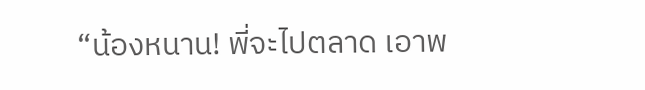“น้องหนาน! พี่จะไปตลาด เอาพ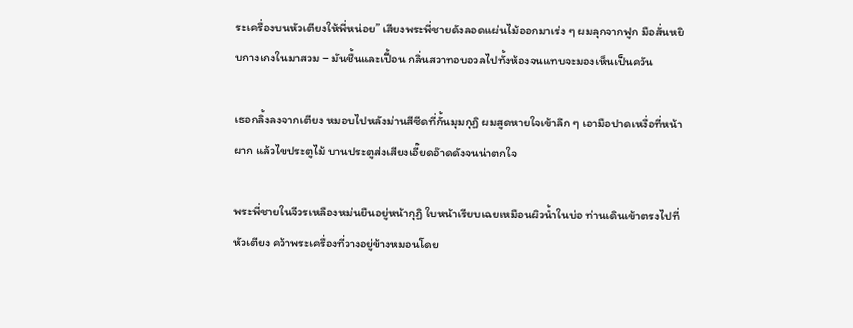ระเครื่องบนหัวเตียงให้พี่หน่อย” เสียงพระพี่ชายดังลอดแผ่นไม้ออกมาเร่ง ๆ ผมลุกจากฟูก มือสั่นหยิบกางเกงในมาสวม – มันชื้นและเปื้อน กลิ่นสวาทอบอวลไปทั้งห้องจนแทบจะมองเห็นเป็นควัน

เธอกลิ้งลงจากเตียง หมอบไปหลังม่านสีซีดที่กั้นมุมกุฏิ ผมสูดหายใจเข้าลึก ๆ เอามือปาดเหงื่อที่หน้าผาก แล้วไขประตูไม้ บานประตูส่งเสียงเอี๊ยดอ๊าดดังจนน่าตกใจ

พระพี่ชายในจีวรเหลืองหม่นยืนอยู่หน้ากุฏิ ใบหน้าเรียบเฉยเหมือนผิวน้ำในบ่อ ท่านเดินเข้าตรงไปที่หัวเตียง คว้าพระเครื่องที่วางอยู่ข้างหมอนโดย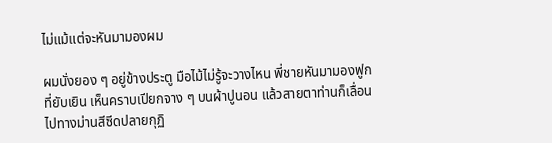ไม่แม้แต่จะหันมามองผม

ผมนั่งยอง ๆ อยู่ข้างประตู มือไม้ไม่รู้จะวางไหน พี่ชายหันมามองฟูกที่ยับเยิน เห็นคราบเปียกจาง ๆ บนผ้าปูนอน แล้วสายตาท่านก็เลื่อนไปทางม่านสีซีดปลายกุฏิ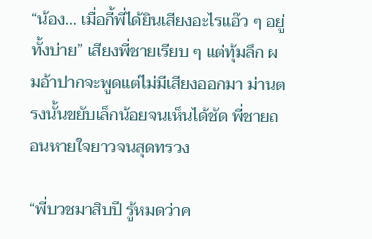“น้อง… เมื่อกี้พี่ได้ยินเสียงอะไรแอ๊ว ๆ อยู่ทั้งบ่าย” เสียงพี่ชายเรียบ ๆ แต่ทุ้มลึก ผมอ้าปากจะพูดแต่ไม่มีเสียงออกมา ม่านตรงนั้นขยับเล็กน้อยจนเห็นได้ชัด พี่ชายถอนหายใจยาวจนสุดทรวง

“พี่บวชมาสิบปี รู้หมดว่าค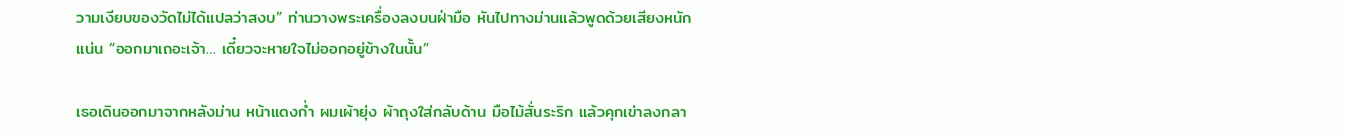วามเงียบของวัดไม่ได้แปลว่าสงบ” ท่านวางพระเครื่องลงบนฝ่ามือ หันไปทางม่านแล้วพูดด้วยเสียงหนักแน่น “ออกมาเถอะเจ้า… เดี๋ยวจะหายใจไม่ออกอยู่ข้างในนั้น”

เธอเดินออกมาจากหลังม่าน หน้าแดงก่ำ ผมเผ้ายุ่ง ผ้าถุงใส่กลับด้าน มือไม้สั่นระริก แล้วคุกเข่าลงกลา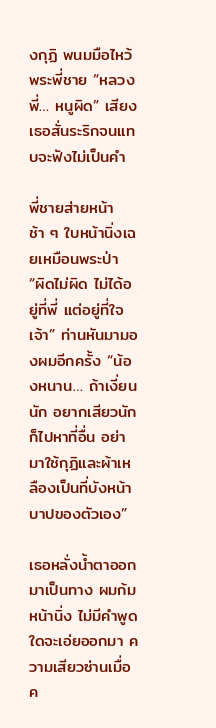งกุฏิ พนมมือไหว้พระพี่ชาย “หลวงพี่… หนูผิด” เสียงเธอสั่นระริกจนแทบจะฟังไม่เป็นคำ

พี่ชายส่ายหน้าช้า ๆ ใบหน้านิ่งเฉยเหมือนพระป่า “ผิดไม่ผิด ไม่ได้อยู่ที่พี่ แต่อยู่ที่ใจเจ้า” ท่านหันมามองผมอีกครั้ง “น้องหนาน… ถ้าเงี่ยนนัก อยากเสียวนัก ก็ไปหาที่อื่น อย่ามาใช้กุฏิและผ้าเหลืองเป็นที่บังหน้าบาปของตัวเอง”

เธอหลั่งน้ำตาออกมาเป็นทาง ผมก้มหน้านิ่ง ไม่มีคำพูดใดจะเอ่ยออกมา ความเสียวซ่านเมื่อค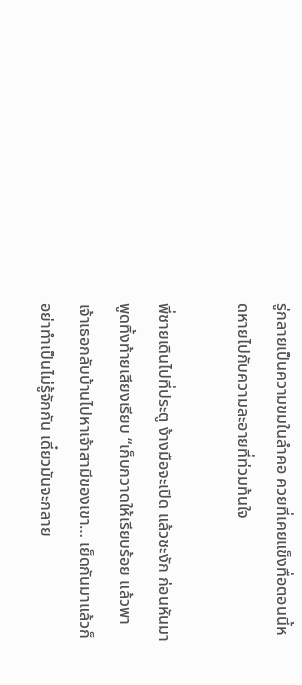รู่กลายเป็นความขมในลำคอ ควยที่เคยแข็งทื่อตอนนี้หดหายไปกับความละอายที่ท่วมท้นใจ

พี่ชายเดินไปที่ประตู ง้างมือจะเปิด แล้วชะงัก ก่อนหันมาพูดทิ้งท้ายเสียงเรียบ “เก็บกวาดให้เรียบร้อย แล้วพาเจ้าเธอกลับบ้านไปหาเจ้าสามีของเขา… เย็ดกันมาแล้วก็อย่าทำเป็นไม่รู้จักกัน เดี๋ยวมันจะกลาย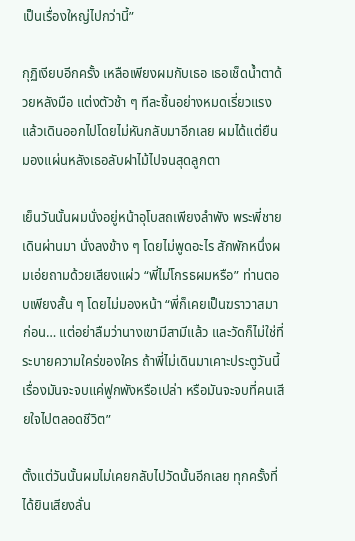เป็นเรื่องใหญ่ไปกว่านี้”

กุฏิเงียบอีกครั้ง เหลือเพียงผมกับเธอ เธอเช็ดน้ำตาด้วยหลังมือ แต่งตัวช้า ๆ ทีละชิ้นอย่างหมดเรี่ยวแรง แล้วเดินออกไปโดยไม่หันกลับมาอีกเลย ผมได้แต่ยืนมองแผ่นหลังเธอลับฝาไม้ไปจนสุดลูกตา

เย็นวันนั้นผมนั่งอยู่หน้าอุโบสถเพียงลำพัง พระพี่ชายเดินผ่านมา นั่งลงข้าง ๆ โดยไม่พูดอะไร สักพักหนึ่งผมเอ่ยถามด้วยเสียงแผ่ว “พี่ไม่โกรธผมหรือ” ท่านตอบเพียงสั้น ๆ โดยไม่มองหน้า “พี่ก็เคยเป็นฆราวาสมาก่อน… แต่อย่าลืมว่านางเขามีสามีแล้ว และวัดก็ไม่ใช่ที่ระบายความใคร่ของใคร ถ้าพี่ไม่เดินมาเคาะประตูวันนี้ เรื่องมันจะจบแค่ฟูกพังหรือเปล่า หรือมันจะจบที่คนเสียใจไปตลอดชีวิต”

ตั้งแต่วันนั้นผมไม่เคยกลับไปวัดนั้นอีกเลย ทุกครั้งที่ได้ยินเสียงลั่น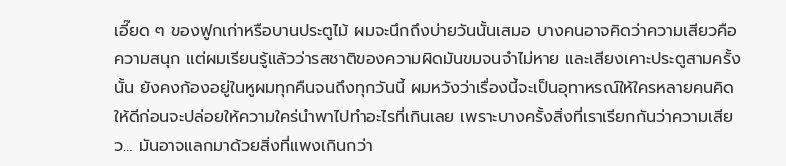เอี๊ยด ๆ ของฟูกเก่าหรือบานประตูไม้ ผมจะนึกถึงบ่ายวันนั้นเสมอ บางคนอาจคิดว่าความเสียวคือความสนุก แต่ผมเรียนรู้แล้วว่ารสชาติของความผิดมันขมจนจำไม่หาย และเสียงเคาะประตูสามครั้งนั้น ยังคงก้องอยู่ในหูผมทุกคืนจนถึงทุกวันนี้ ผมหวังว่าเรื่องนี้จะเป็นอุทาหรณ์ให้ใครหลายคนคิดให้ดีก่อนจะปล่อยให้ความใคร่นำพาไปทำอะไรที่เกินเลย เพราะบางครั้งสิ่งที่เราเรียกกันว่าความเสียว… มันอาจแลกมาด้วยสิ่งที่แพงเกินกว่า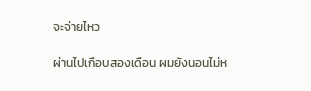จะจ่ายไหว

ผ่านไปเกือบสองเดือน ผมยังนอนไม่ห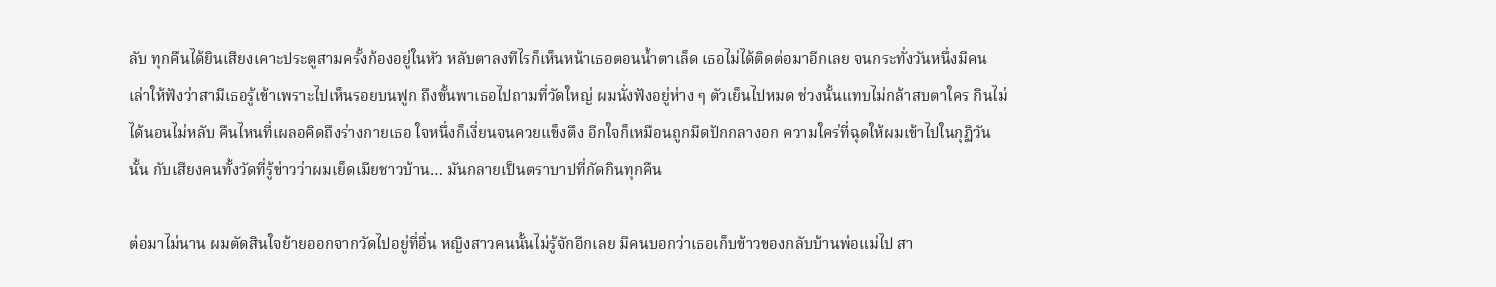ลับ ทุกคืนได้ยินเสียงเคาะประตูสามครั้งก้องอยู่ในหัว หลับตาลงทีไรก็เห็นหน้าเธอตอนน้ำตาเล็ด เธอไม่ได้ติดต่อมาอีกเลย จนกระทั่งวันหนึ่งมีคนเล่าให้ฟังว่าสามีเธอรู้เข้าเพราะไปเห็นรอยบนฟูก ถึงขั้นพาเธอไปถามที่วัดใหญ่ ผมนั่งฟังอยู่ห่าง ๆ ตัวเย็นไปหมด ช่วงนั้นแทบไม่กล้าสบตาใคร กินไม่ได้นอนไม่หลับ คืนไหนที่เผลอคิดถึงร่างกายเธอ ใจหนึ่งก็เงี่ยนจนควยแข็งตึง อีกใจก็เหมือนถูกมีดปักกลางอก ความใคร่ที่ฉุดให้ผมเข้าไปในกุฏิวันนั้น กับเสียงคนทั้งวัดที่รู้ข่าวว่าผมเย็ดเมียชาวบ้าน… มันกลายเป็นตราบาปที่กัดกินทุกคืน

ต่อมาไม่นาน ผมตัดสินใจย้ายออกจากวัดไปอยู่ที่อื่น หญิงสาวคนนั้นไม่รู้จักอีกเลย มีคนบอกว่าเธอเก็บข้าวของกลับบ้านพ่อแม่ไป สา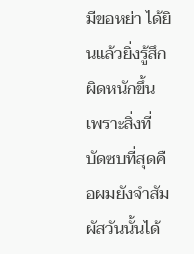มีขอหย่า ได้ยินแล้วยิ่งรู้สึกผิดหนักขึ้น เพราะสิ่งที่บัดซบที่สุดคือผมยังจำสัมผัสวันนั้นได้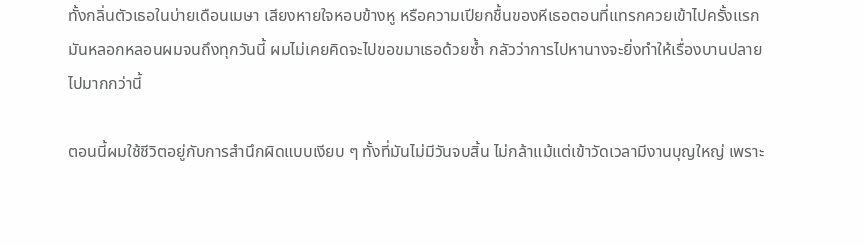ทั้งกลิ่นตัวเธอในบ่ายเดือนเมษา เสียงหายใจหอบข้างหู หรือความเปียกชื้นของหีเธอตอนที่แทรกควยเข้าไปครั้งแรก มันหลอกหลอนผมจนถึงทุกวันนี้ ผมไม่เคยคิดจะไปขอขมาเธอด้วยซ้ำ กลัวว่าการไปหานางจะยิ่งทำให้เรื่องบานปลายไปมากกว่านี้

ตอนนี้ผมใช้ชีวิตอยู่กับการสำนึกผิดแบบเงียบ ๆ ทั้งที่มันไม่มีวันจบสิ้น ไม่กล้าแม้แต่เข้าวัดเวลามีงานบุญใหญ่ เพราะ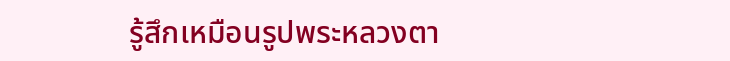รู้สึกเหมือนรูปพระหลวงตา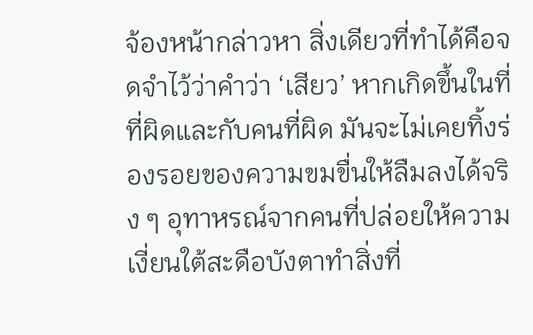จ้องหน้ากล่าวหา สิ่งเดียวที่ทำได้คือจดจำไว้ว่าคำว่า ‘เสียว’ หากเกิดขึ้นในที่ที่ผิดและกับคนที่ผิด มันจะไม่เคยทิ้งร่องรอยของความขมขื่นให้ลืมลงได้จริง ๆ อุทาหรณ์จากคนที่ปล่อยให้ความเงี่ยนใต้สะดือบังตาทำสิ่งที่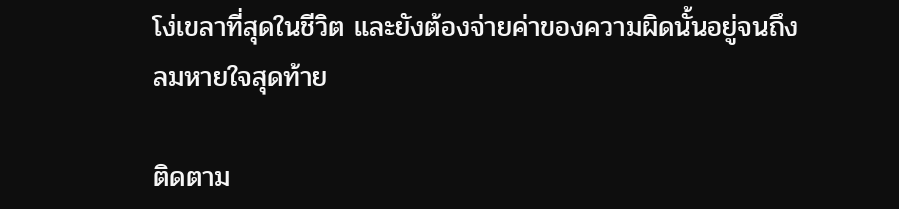โง่เขลาที่สุดในชีวิต และยังต้องจ่ายค่าของความผิดนั้นอยู่จนถึงลมหายใจสุดท้าย

ติดตาม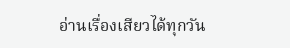อ่านเรื่องเสียวได้ทุกวัน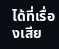ได้ที่เรื่องเสีย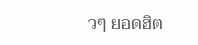วๆ ยอดฮิต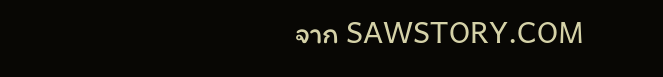จาก SAWSTORY.COM